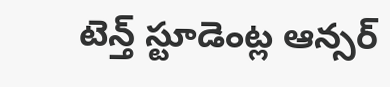టెన్త్ స్టూడెంట్ల ఆన్సర్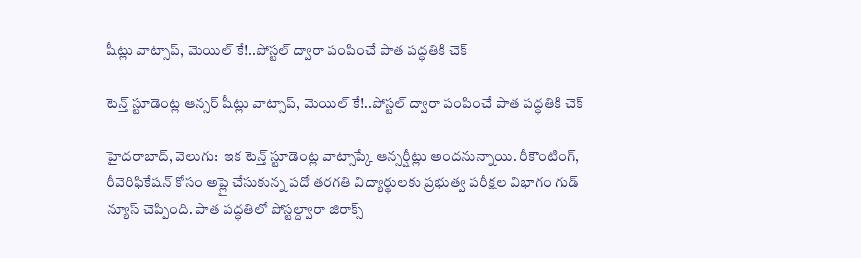షీట్లు వాట్సాప్, మెయిల్ కే!..పోస్టల్ ద్వారా పంపించే పాత పద్ధతికి చెక్

టెన్త్ స్టూడెంట్ల ఆన్సర్ షీట్లు వాట్సాప్, మెయిల్ కే!..పోస్టల్ ద్వారా పంపించే పాత పద్ధతికి చెక్

హైదరాబాద్, వెలుగు:  ఇక టెన్త్ స్టూడెంట్ల వాట్సాప్కే ఆన్సర్షీట్లు అందనున్నాయి. రీకౌంటింగ్, రీవెరిఫికేషన్ కోసం అప్లై చేసుకున్న పదో తరగతి విద్యార్థులకు ప్రభుత్వ పరీక్షల విభాగం గుడ్ న్యూస్ చెప్పింది. పాత పద్ధతిలో పోస్టల్ద్వారా జిరాక్స్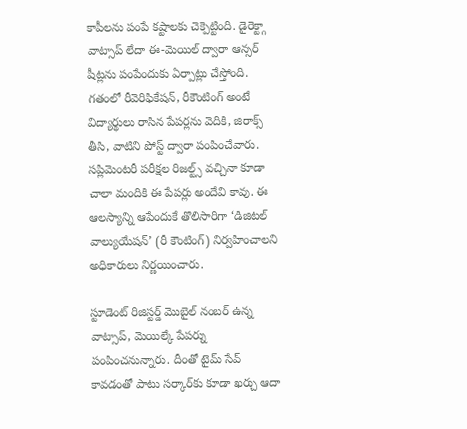కాపీలను పంపే కష్టాలకు చెక్పెట్టింది. డైరెక్ట్గా వాట్సాప్ లేదా ఈ-మెయిల్ ద్వారా ఆన్సర్ షీట్లను పంపేందుకు ఏర్పాట్లు చేస్తోంది. గతంలో రీవెరిఫికేషన్, రీకౌంటింగ్ అంటే విద్యార్థులు రాసిన పేపర్లను వెదికి, జిరాక్స్ తీసి, వాటిని పోస్ట్ ద్వారా పంపించేవారు. సప్లిమెంటరీ పరీక్షల రిజల్ట్స్ వచ్చినా కూడా చాలా మందికి ఈ పేపర్లు అందేవి కావు. ఈ ఆలస్యాన్ని ఆపేందుకే తొలిసారిగా ‘డిజిటల్ వాల్యుయేషన్’ (రీ కౌంటింగ్) నిర్వహించాలని అధికారులు నిర్ణయించారు.

స్టూడెంట్ రిజిస్టర్డ్ మొబైల్ నంబర్ ఉన్న వాట్సాప్, మెయిల్కే పేపర్ను పంపించనున్నారు. దీంతో టైమ్ సేవ్ కావడంతో పాటు సర్కార్‌కు కూడా ఖర్చు ఆదా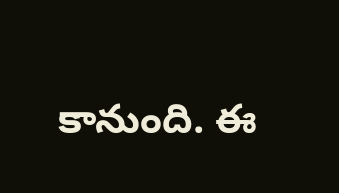కానుంది. ఈ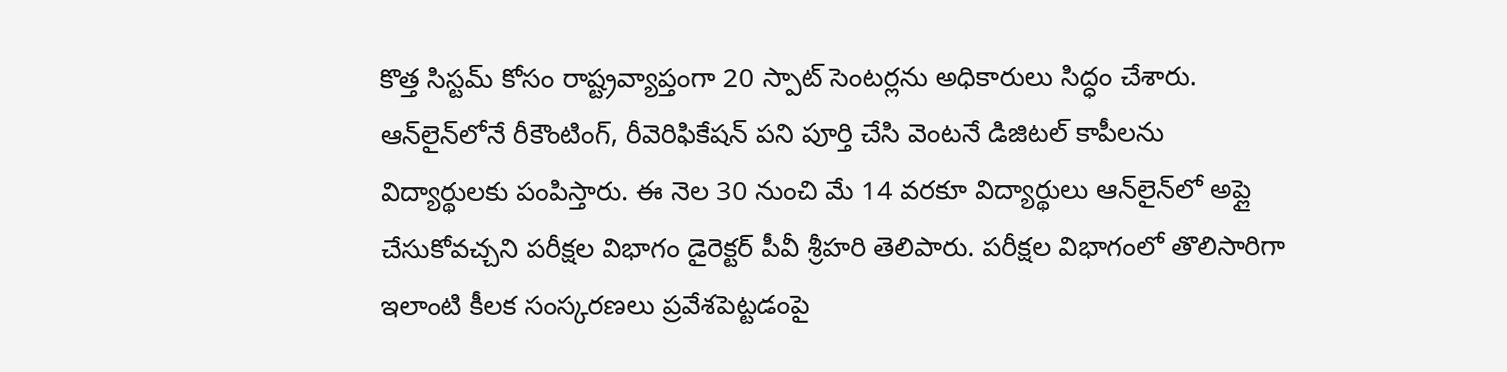కొత్త సిస్టమ్ కోసం రాష్ట్రవ్యాప్తంగా 20 స్పాట్ సెంటర్లను అధికారులు సిద్ధం చేశారు. ఆన్‌లైన్‌లోనే రీకౌంటింగ్, రీవెరిఫికేషన్ పని పూర్తి చేసి వెంటనే డిజిటల్ కాపీలను విద్యార్థులకు పంపిస్తారు. ఈ నెల 30 నుంచి మే 14 వరకూ విద్యార్థులు ఆన్‌లైన్‌లో అప్లై చేసుకోవచ్చని పరీక్షల విభాగం డైరెక్టర్ పీవీ శ్రీహరి తెలిపారు. పరీక్షల విభాగంలో తొలిసారిగా ఇలాంటి కీలక సంస్కరణలు ప్రవేశపెట్టడంపై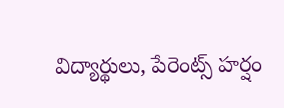విద్యార్థులు, పేరెంట్స్ హర్షం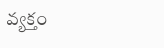వ్యక్తం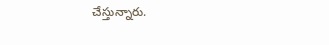చేస్తున్నారు.